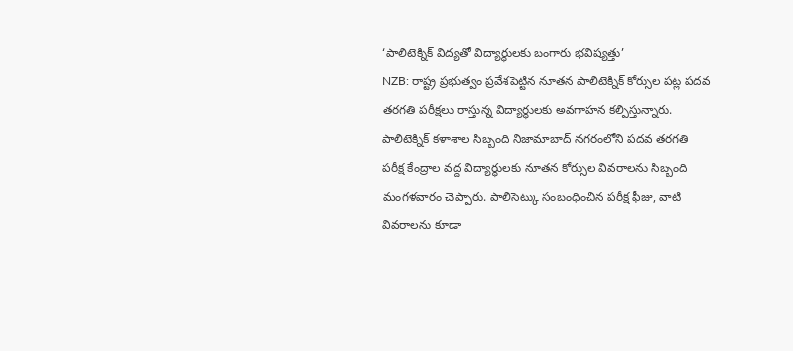‘పాలిటెక్నిక్ విద్యతో విద్యార్థులకు బంగారు భవిష్యత్తు’
NZB: రాష్ట్ర ప్రభుత్వం ప్రవేశపెట్టిన నూతన పాలిటెక్నిక్ కోర్సుల పట్ల పదవ తరగతి పరీక్షలు రాస్తున్న విద్యార్థులకు అవగాహన కల్పిస్తున్నారు. పాలిటెక్నిక్ కళాశాల సిబ్బంది నిజామాబాద్ నగరంలోని పదవ తరగతి పరీక్ష కేంద్రాల వద్ద విద్యార్థులకు నూతన కోర్సుల వివరాలను సిబ్బంది మంగళవారం చెప్పారు. పాలిసెట్కు సంబంధించిన పరీక్ష ఫీజు, వాటి వివరాలను కూడా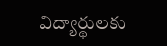విద్యార్థులకు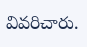వివరిచారు.